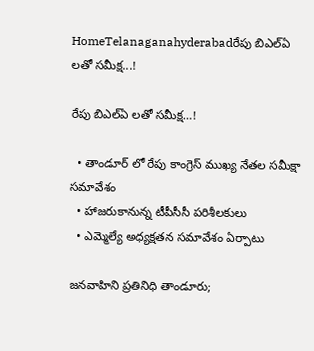HomeTelanaganahyderabadరేపు బిఎల్ఏ లతో సమీక్ష...!

రేపు బిఎల్ఏ లతో సమీక్ష…!

  • తాండూర్ లో రేపు కాంగ్రెస్ ముఖ్య నేతల సమీక్షా సమావేశం
  • హాజరుకానున్న టీపీసీసీ పరిశీలకులు
  • ఎమ్మెల్యే అధ్యక్షతన సమావేశం ఏర్పాటు

జనవాహిని ప్రతినిధి తాండూరు;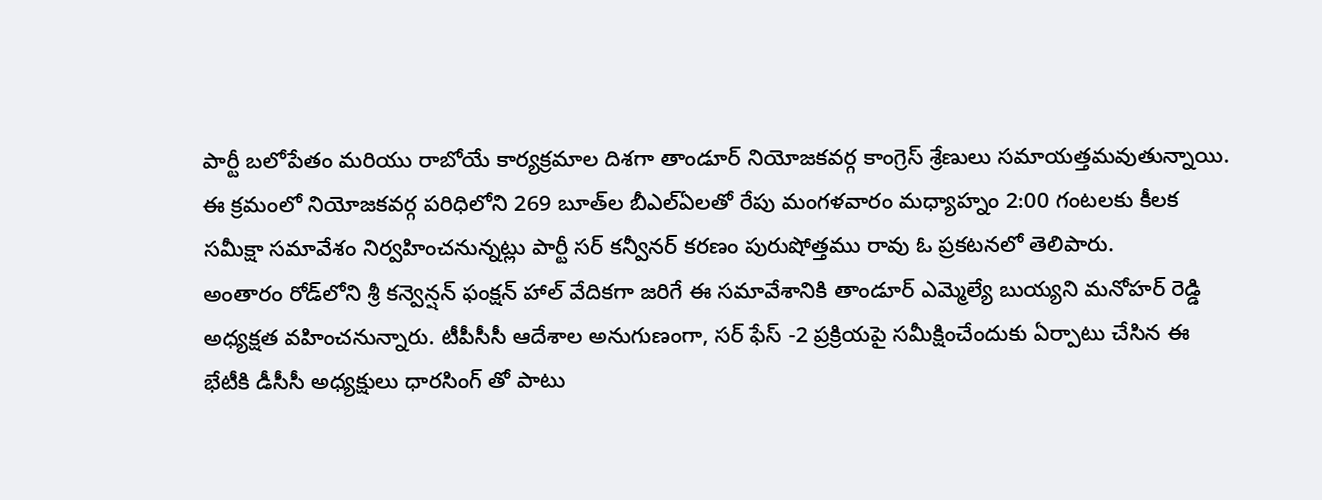పార్టీ బలోపేతం మరియు రాబోయే కార్యక్రమాల దిశగా తాండూర్ నియోజకవర్గ కాంగ్రెస్ శ్రేణులు సమాయత్తమవుతున్నాయి. ఈ క్రమంలో నియోజకవర్గ పరిధిలోని 269 బూత్‌ల బీఎల్‌ఏలతో రేపు మంగళవారం మధ్యాహ్నం 2:00 గంటలకు కీలక సమీక్షా సమావేశం నిర్వహించనున్నట్లు పార్టీ సర్ కన్వీనర్ కరణం పురుషోత్తము రావు ఓ ప్రకటనలో తెలిపారు.
అంతారం రోడ్‌లోని శ్రీ కన్వెన్షన్ ఫంక్షన్ హాల్‌ వేదికగా జరిగే ఈ సమావేశానికి తాండూర్ ఎమ్మెల్యే బుయ్యని మనోహర్ రెడ్డి అధ్యక్షత వహించనున్నారు. టీపీసీసీ ఆదేశాల అనుగుణంగా, సర్ ఫేస్ -2 ప్రక్రియపై సమీక్షించేందుకు ఏర్పాటు చేసిన ఈ భేటీకి డీసీసీ అధ్యక్షులు ధారసింగ్ తో పాటు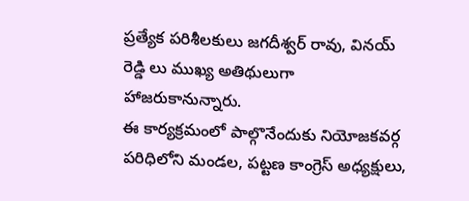ప్రత్యేక పరిశీలకులు జగదీశ్వర్ రావు, వినయ్ రెడ్డి లు ముఖ్య అతిథులుగా హాజరుకానున్నారు.
ఈ కార్యక్రమంలో పాల్గొనేందుకు నియోజకవర్గ పరిధిలోని మండల, పట్టణ కాంగ్రెస్ అధ్యక్షులు,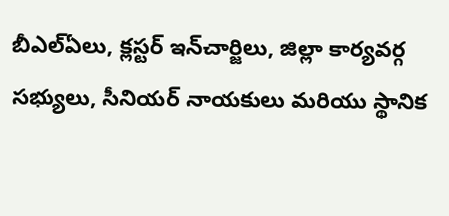బీఎల్‌ఏలు, క్లస్టర్ ఇన్‌చార్జిలు, జిల్లా కార్యవర్గ సభ్యులు, సీనియర్ నాయకులు మరియు స్థానిక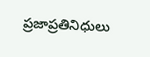ప్రజాప్రతినిధులు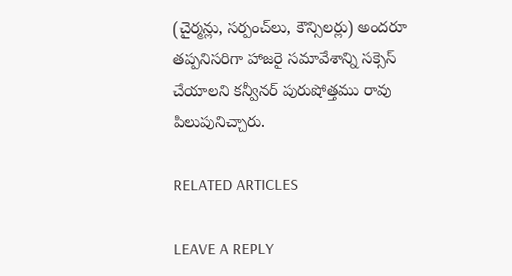(చైర్మన్లు, సర్పంచ్‌లు, కౌన్సిలర్లు) అందరూ తప్పనిసరిగా హాజరై సమావేశాన్ని సక్సెస్ చేయాలని కన్వీనర్ పురుషోత్తము రావు పిలుపునిచ్చారు.

RELATED ARTICLES

LEAVE A REPLY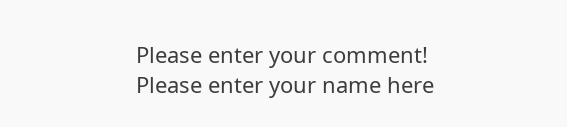Please enter your comment!
Please enter your name here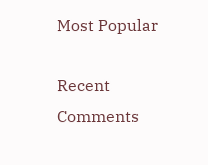Most Popular

Recent Comments